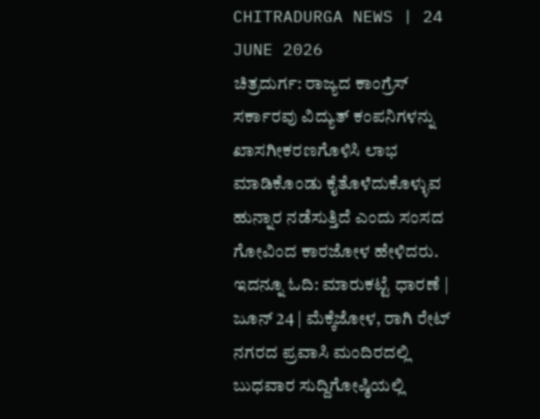CHITRADURGA NEWS | 24 JUNE 2026
ಚಿತ್ರದುರ್ಗ: ರಾಜ್ಯದ ಕಾಂಗ್ರೆಸ್ ಸರ್ಕಾರವು ವಿದ್ಯುತ್ ಕಂಪನಿಗಳನ್ನು ಖಾಸಗೀಕರಣಗೊಳಿಸಿ ಲಾಭ ಮಾಡಿಕೊಂಡು ಕೈತೊಳೆದುಕೊಳ್ಳುವ ಹುನ್ನಾರ ನಡೆಸುತ್ತಿದೆ ಎಂದು ಸಂಸದ ಗೋವಿಂದ ಕಾರಜೋಳ ಹೇಳಿದರು.
ಇದನ್ನೂ ಓದಿ: ಮಾರುಕಟ್ಟೆ ಧಾರಣೆ | ಜೂನ್ 24 | ಮೆಕ್ಕೆಜೋಳ, ರಾಗಿ ರೇಟ್
ನಗರದ ಪ್ರವಾಸಿ ಮಂದಿರದಲ್ಲಿ ಬುಧವಾರ ಸುದ್ದಿಗೋಷ್ಠಿಯಲ್ಲಿ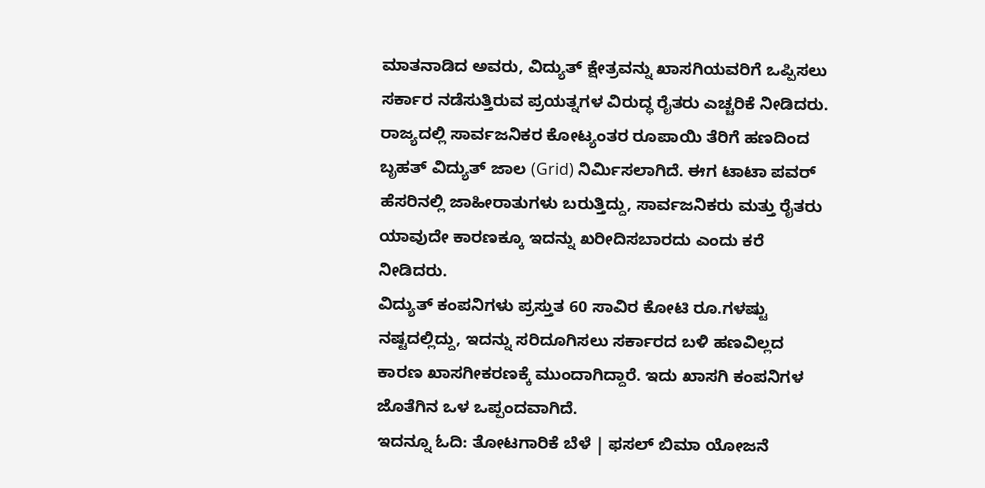ಮಾತನಾಡಿದ ಅವರು, ವಿದ್ಯುತ್ ಕ್ಷೇತ್ರವನ್ನು ಖಾಸಗಿಯವರಿಗೆ ಒಪ್ಪಿಸಲು ಸರ್ಕಾರ ನಡೆಸುತ್ತಿರುವ ಪ್ರಯತ್ನಗಳ ವಿರುದ್ಧ ರೈತರು ಎಚ್ಚರಿಕೆ ನೀಡಿದರು.
ರಾಜ್ಯದಲ್ಲಿ ಸಾರ್ವಜನಿಕರ ಕೋಟ್ಯಂತರ ರೂಪಾಯಿ ತೆರಿಗೆ ಹಣದಿಂದ ಬೃಹತ್ ವಿದ್ಯುತ್ ಜಾಲ (Grid) ನಿರ್ಮಿಸಲಾಗಿದೆ. ಈಗ ಟಾಟಾ ಪವರ್ ಹೆಸರಿನಲ್ಲಿ ಜಾಹೀರಾತುಗಳು ಬರುತ್ತಿದ್ದು, ಸಾರ್ವಜನಿಕರು ಮತ್ತು ರೈತರು ಯಾವುದೇ ಕಾರಣಕ್ಕೂ ಇದನ್ನು ಖರೀದಿಸಬಾರದು ಎಂದು ಕರೆ ನೀಡಿದರು.
ವಿದ್ಯುತ್ ಕಂಪನಿಗಳು ಪ್ರಸ್ತುತ 60 ಸಾವಿರ ಕೋಟಿ ರೂ.ಗಳಷ್ಟು ನಷ್ಟದಲ್ಲಿದ್ದು, ಇದನ್ನು ಸರಿದೂಗಿಸಲು ಸರ್ಕಾರದ ಬಳಿ ಹಣವಿಲ್ಲದ ಕಾರಣ ಖಾಸಗೀಕರಣಕ್ಕೆ ಮುಂದಾಗಿದ್ದಾರೆ. ಇದು ಖಾಸಗಿ ಕಂಪನಿಗಳ ಜೊತೆಗಿನ ಒಳ ಒಪ್ಪಂದವಾಗಿದೆ.
ಇದನ್ನೂ ಓದಿ: ತೋಟಗಾರಿಕೆ ಬೆಳೆ | ಫಸಲ್ ಬಿಮಾ ಯೋಜನೆ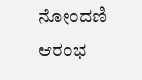ನೋಂದಣಿ ಆರಂಭ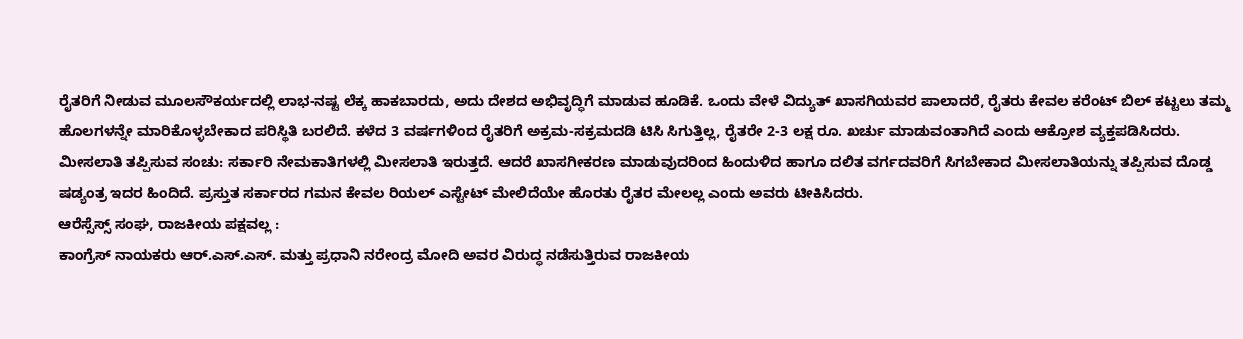ರೈತರಿಗೆ ನೀಡುವ ಮೂಲಸೌಕರ್ಯದಲ್ಲಿ ಲಾಭ-ನಷ್ಟ ಲೆಕ್ಕ ಹಾಕಬಾರದು, ಅದು ದೇಶದ ಅಭಿವೃದ್ಧಿಗೆ ಮಾಡುವ ಹೂಡಿಕೆ. ಒಂದು ವೇಳೆ ವಿದ್ಯುತ್ ಖಾಸಗಿಯವರ ಪಾಲಾದರೆ, ರೈತರು ಕೇವಲ ಕರೆಂಟ್ ಬಿಲ್ ಕಟ್ಟಲು ತಮ್ಮ ಹೊಲಗಳನ್ನೇ ಮಾರಿಕೊಳ್ಳಬೇಕಾದ ಪರಿಸ್ಥಿತಿ ಬರಲಿದೆ. ಕಳೆದ 3 ವರ್ಷಗಳಿಂದ ರೈತರಿಗೆ ಅಕ್ರಮ-ಸಕ್ರಮದಡಿ ಟಿಸಿ ಸಿಗುತ್ತಿಲ್ಲ, ರೈತರೇ 2-3 ಲಕ್ಷ ರೂ. ಖರ್ಚು ಮಾಡುವಂತಾಗಿದೆ ಎಂದು ಆಕ್ರೋಶ ವ್ಯಕ್ತಪಡಿಸಿದರು.
ಮೀಸಲಾತಿ ತಪ್ಪಿಸುವ ಸಂಚು: ಸರ್ಕಾರಿ ನೇಮಕಾತಿಗಳಲ್ಲಿ ಮೀಸಲಾತಿ ಇರುತ್ತದೆ. ಆದರೆ ಖಾಸಗೀಕರಣ ಮಾಡುವುದರಿಂದ ಹಿಂದುಳಿದ ಹಾಗೂ ದಲಿತ ವರ್ಗದವರಿಗೆ ಸಿಗಬೇಕಾದ ಮೀಸಲಾತಿಯನ್ನು ತಪ್ಪಿಸುವ ದೊಡ್ಡ ಷಡ್ಯಂತ್ರ ಇದರ ಹಿಂದಿದೆ. ಪ್ರಸ್ತುತ ಸರ್ಕಾರದ ಗಮನ ಕೇವಲ ರಿಯಲ್ ಎಸ್ಟೇಟ್ ಮೇಲಿದೆಯೇ ಹೊರತು ರೈತರ ಮೇಲಲ್ಲ ಎಂದು ಅವರು ಟೀಕಿಸಿದರು.
ಆರೆಸ್ಸೆಸ್ಸ್ ಸಂಘ, ರಾಜಕೀಯ ಪಕ್ಷವಲ್ಲ :
ಕಾಂಗ್ರೆಸ್ ನಾಯಕರು ಆರ್.ಎಸ್.ಎಸ್. ಮತ್ತು ಪ್ರಧಾನಿ ನರೇಂದ್ರ ಮೋದಿ ಅವರ ವಿರುದ್ಧ ನಡೆಸುತ್ತಿರುವ ರಾಜಕೀಯ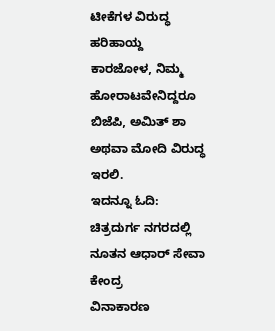ಟೀಕೆಗಳ ವಿರುದ್ಧ ಹರಿಹಾಯ್ದ ಕಾರಜೋಳ, ನಿಮ್ಮ ಹೋರಾಟವೇನಿದ್ದರೂ ಬಿಜೆಪಿ, ಅಮಿತ್ ಶಾ ಅಥವಾ ಮೋದಿ ವಿರುದ್ಧ ಇರಲಿ.
ಇದನ್ನೂ ಓದಿ: ಚಿತ್ರದುರ್ಗ ನಗರದಲ್ಲಿ ನೂತನ ಆಧಾರ್ ಸೇವಾ ಕೇಂದ್ರ
ವಿನಾಕಾರಣ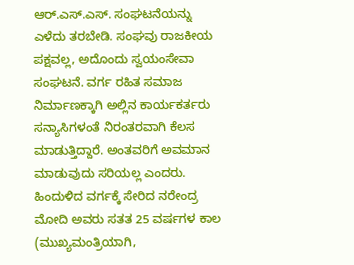ಆರ್.ಎಸ್.ಎಸ್. ಸಂಘಟನೆಯನ್ನು ಎಳೆದು ತರಬೇಡಿ. ಸಂಘವು ರಾಜಕೀಯ ಪಕ್ಷವಲ್ಲ, ಅದೊಂದು ಸ್ವಯಂಸೇವಾ ಸಂಘಟನೆ. ವರ್ಗ ರಹಿತ ಸಮಾಜ ನಿರ್ಮಾಣಕ್ಕಾಗಿ ಅಲ್ಲಿನ ಕಾರ್ಯಕರ್ತರು ಸನ್ಯಾಸಿಗಳಂತೆ ನಿರಂತರವಾಗಿ ಕೆಲಸ ಮಾಡುತ್ತಿದ್ದಾರೆ. ಅಂತವರಿಗೆ ಅವಮಾನ ಮಾಡುವುದು ಸರಿಯಲ್ಲ ಎಂದರು.
ಹಿಂದುಳಿದ ವರ್ಗಕ್ಕೆ ಸೇರಿದ ನರೇಂದ್ರ ಮೋದಿ ಅವರು ಸತತ 25 ವರ್ಷಗಳ ಕಾಲ (ಮುಖ್ಯಮಂತ್ರಿಯಾಗಿ,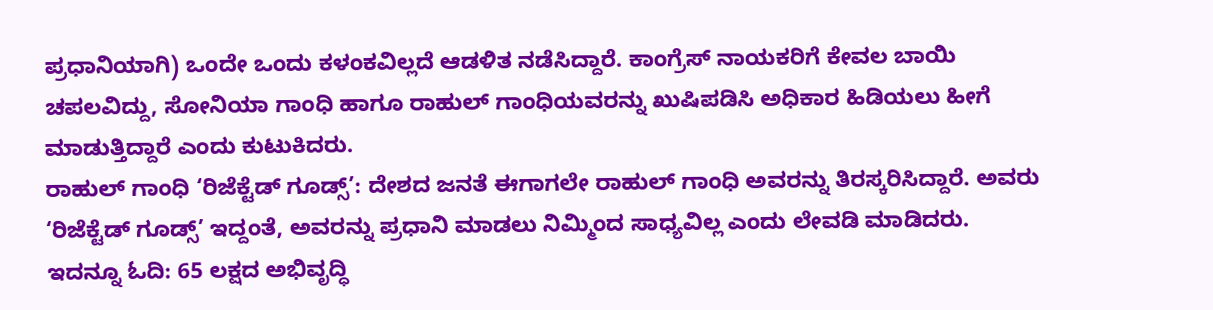ಪ್ರಧಾನಿಯಾಗಿ) ಒಂದೇ ಒಂದು ಕಳಂಕವಿಲ್ಲದೆ ಆಡಳಿತ ನಡೆಸಿದ್ದಾರೆ. ಕಾಂಗ್ರೆಸ್ ನಾಯಕರಿಗೆ ಕೇವಲ ಬಾಯಿ ಚಪಲವಿದ್ದು, ಸೋನಿಯಾ ಗಾಂಧಿ ಹಾಗೂ ರಾಹುಲ್ ಗಾಂಧಿಯವರನ್ನು ಖುಷಿಪಡಿಸಿ ಅಧಿಕಾರ ಹಿಡಿಯಲು ಹೀಗೆ ಮಾಡುತ್ತಿದ್ದಾರೆ ಎಂದು ಕುಟುಕಿದರು.
ರಾಹುಲ್ ಗಾಂಧಿ ‘ರಿಜೆಕ್ಟೆಡ್ ಗೂಡ್ಸ್’: ದೇಶದ ಜನತೆ ಈಗಾಗಲೇ ರಾಹುಲ್ ಗಾಂಧಿ ಅವರನ್ನು ತಿರಸ್ಕರಿಸಿದ್ದಾರೆ. ಅವರು ‘ರಿಜೆಕ್ಟೆಡ್ ಗೂಡ್ಸ್’ ಇದ್ದಂತೆ, ಅವರನ್ನು ಪ್ರಧಾನಿ ಮಾಡಲು ನಿಮ್ಮಿಂದ ಸಾಧ್ಯವಿಲ್ಲ ಎಂದು ಲೇವಡಿ ಮಾಡಿದರು.
ಇದನ್ನೂ ಓದಿ: 65 ಲಕ್ಷದ ಅಭಿವೃದ್ಧಿ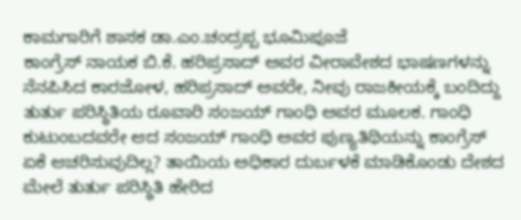ಕಾಮಗಾರಿಗೆ ಶಾಸಕ ಡಾ.ಎಂ.ಚಂದ್ರಪ್ಪ ಭೂಮಿಪೂಜೆ
ಕಾಂಗ್ರೆಸ್ ನಾಯಕ ಬಿ.ಕೆ. ಹರಿಪ್ರಸಾದ್ ಅವರ ವೀರಾವೇಶದ ಭಾಷಣಗಳನ್ನು ನೆನಪಿಸಿದ ಕಾರಜೋಳ, ಹರಿಪ್ರಸಾದ್ ಅವರೇ, ನೀವು ರಾಜಕೀಯಕ್ಕೆ ಬಂದಿದ್ದು ತುರ್ತು ಪರಿಸ್ಥಿತಿಯ ರೂವಾರಿ ಸಂಜಯ್ ಗಾಂಧಿ ಅವರ ಮೂಲಕ. ಗಾಂಧಿ ಕುಟುಂಬದವರೇ ಆದ ಸಂಜಯ್ ಗಾಂಧಿ ಅವರ ಪುಣ್ಯತಿಥಿಯನ್ನು ಕಾಂಗ್ರೆಸ್ ಏಕೆ ಆಚರಿಸುವುದಿಲ್ಲ? ತಾಯಿಯ ಅಧಿಕಾರ ದುರ್ಬಳಕೆ ಮಾಡಿಕೊಂಡು ದೇಶದ ಮೇಲೆ ತುರ್ತು ಪರಿಸ್ಥಿತಿ ಹೇರಿದ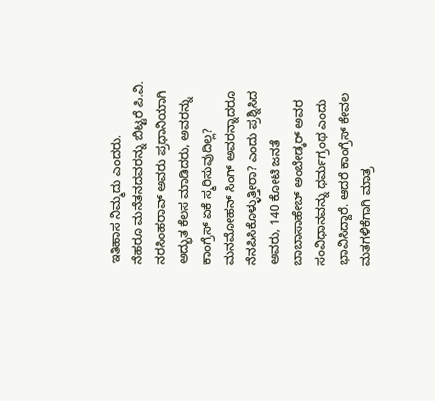ಇತಿಹಾಸ ನಿಮ್ಮದು ಎಂದರು.
ನೆಹರೂ ಮನೆತನದವರನ್ನು ಬಿಟ್ಟರೆ ಪಿ.ವಿ. ನರಸಿಂಹರಾವ್ ಅವರು ಪ್ರಧಾನಿಯಾಗಿ ಅದ್ಭುತ ಕೆಲಸ ಮಾಡಿದರು, ಅವರನ್ನು ಕಾಂಗ್ರೆಸ್ ಏಕೆ ಸ್ಮರಿಸುವುದಿಲ್ಲ? ಮನಮೋಹನ್ ಸಿಂಗ್ ಅವರನ್ನಾದರೂ ನೆನಪಿಸಿಕೊಳ್ಳುತ್ತೀರಾ? ಎಂದು ಪ್ರಶ್ನಿಸಿದ ಅವರು, 140 ಕೋಟಿ ಜನತೆ ಬಾಬಾಸಾಹೇಬ್ ಅಂಬೇಡ್ಕರ್ ಅವರ ಸಂವಿಧಾನವನ್ನು ಧರ್ಮಗ್ರಂಥ ಎಂದು ಭಾವಿಸಿದ್ದಾರೆ. ಆದರೆ ಕಾಂಗ್ರೆಸ್ ಕೇವಲ ಮತಗಳಿಕೆಗಾಗಿ ಮಾತ್ರ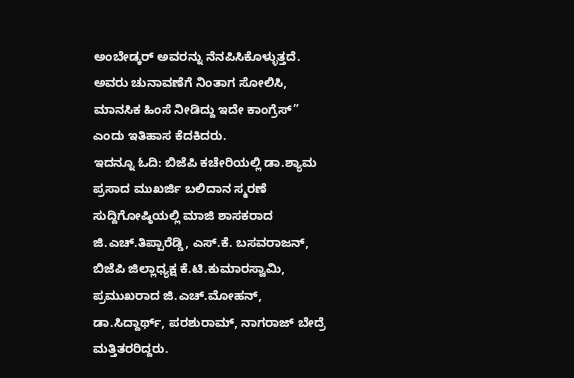ಅಂಬೇಡ್ಕರ್ ಅವರನ್ನು ನೆನಪಿಸಿಕೊಳ್ಳುತ್ತದೆ. ಅವರು ಚುನಾವಣೆಗೆ ನಿಂತಾಗ ಸೋಲಿಸಿ, ಮಾನಸಿಕ ಹಿಂಸೆ ನೀಡಿದ್ದು ಇದೇ ಕಾಂಗ್ರೆಸ್” ಎಂದು ಇತಿಹಾಸ ಕೆದಕಿದರು.
ಇದನ್ನೂ ಓದಿ: ಬಿಜೆಪಿ ಕಚೇರಿಯಲ್ಲಿ ಡಾ.ಶ್ಯಾಮ ಪ್ರಸಾದ ಮುಖರ್ಜಿ ಬಲಿದಾನ ಸ್ಮರಣೆ
ಸುದ್ದಿಗೋಷ್ಠಿಯಲ್ಲಿ ಮಾಜಿ ಶಾಸಕರಾದ ಜಿ.ಎಚ್.ತಿಪ್ಪಾರೆಡ್ಡಿ, ಎಸ್.ಕೆ. ಬಸವರಾಜನ್, ಬಿಜೆಪಿ ಜಿಲ್ಲಾಧ್ಯಕ್ಷ ಕೆ.ಟಿ.ಕುಮಾರಸ್ವಾಮಿ, ಪ್ರಮುಖರಾದ ಜಿ.ಎಚ್.ಮೋಹನ್, ಡಾ.ಸಿದ್ದಾರ್ಥ್, ಪರಶುರಾಮ್, ನಾಗರಾಜ್ ಬೇದ್ರೆ ಮತ್ತಿತರರಿದ್ದರು.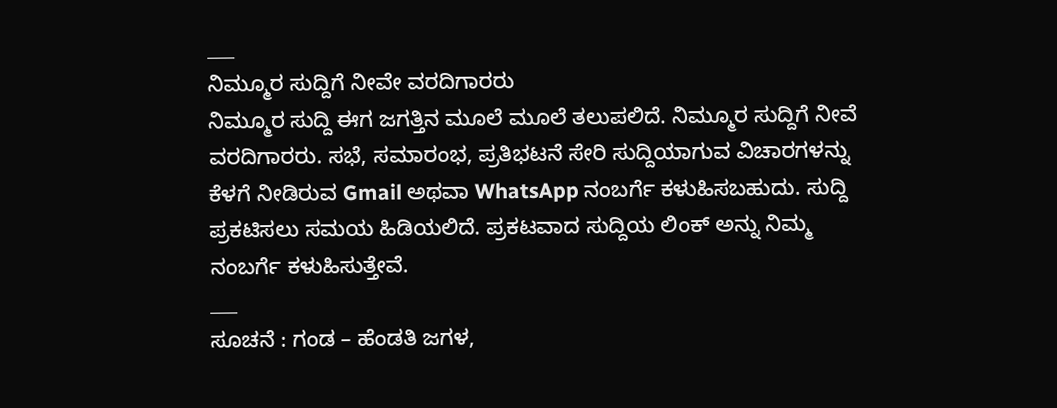___
ನಿಮ್ಮೂರ ಸುದ್ದಿಗೆ ನೀವೇ ವರದಿಗಾರರು
ನಿಮ್ಮೂರ ಸುದ್ದಿ ಈಗ ಜಗತ್ತಿನ ಮೂಲೆ ಮೂಲೆ ತಲುಪಲಿದೆ. ನಿಮ್ಮೂರ ಸುದ್ದಿಗೆ ನೀವೆ ವರದಿಗಾರರು. ಸಭೆ, ಸಮಾರಂಭ, ಪ್ರತಿಭಟನೆ ಸೇರಿ ಸುದ್ದಿಯಾಗುವ ವಿಚಾರಗಳನ್ನು ಕೆಳಗೆ ನೀಡಿರುವ Gmail ಅಥವಾ WhatsApp ನಂಬರ್ಗೆ ಕಳುಹಿಸಬಹುದು. ಸುದ್ದಿ ಪ್ರಕಟಿಸಲು ಸಮಯ ಹಿಡಿಯಲಿದೆ. ಪ್ರಕಟವಾದ ಸುದ್ದಿಯ ಲಿಂಕ್ ಅನ್ನು ನಿಮ್ಮ ನಂಬರ್ಗೆ ಕಳುಹಿಸುತ್ತೇವೆ.
___
ಸೂಚನೆ : ಗಂಡ – ಹೆಂಡತಿ ಜಗಳ,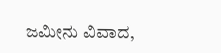ಜಮೀನು ವಿವಾದ,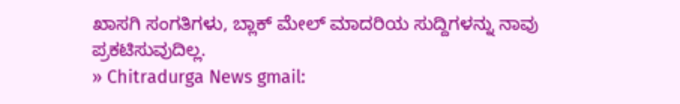ಖಾಸಗಿ ಸಂಗತಿಗಳು, ಬ್ಲಾಕ್ ಮೇಲ್ ಮಾದರಿಯ ಸುದ್ದಿಗಳನ್ನು ನಾವು ಪ್ರಕಟಿಸುವುದಿಲ್ಲ.
» Chitradurga News gmail: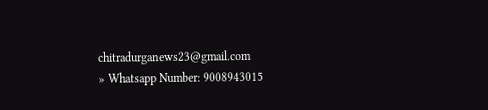chitradurganews23@gmail.com
» Whatsapp Number: 9008943015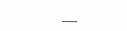___